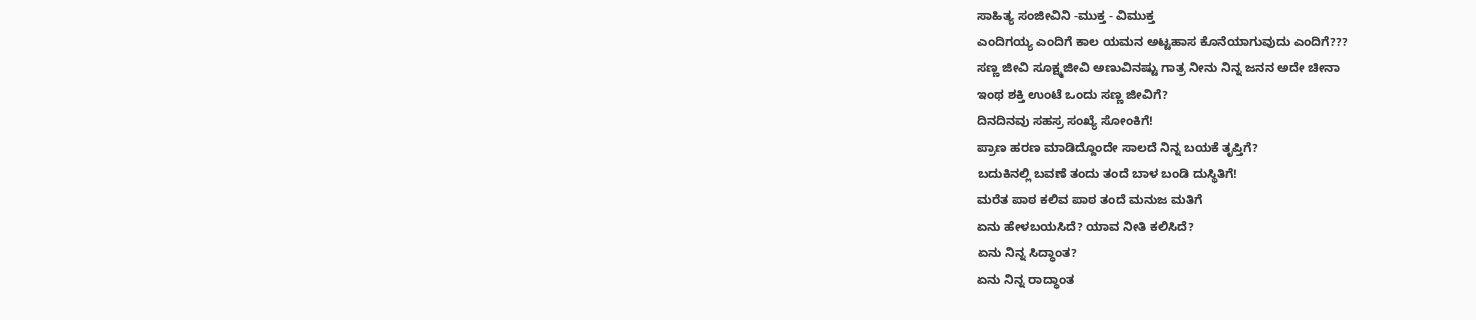ಸಾಹಿತ್ಯ ಸಂಜೀವಿನಿ -ಮುಕ್ತ - ವಿಮುಕ್ತ
ಎಂದಿಗಯ್ಯ ಎಂದಿಗೆ ಕಾಲ ಯಮನ ಅಟ್ಟಹಾಸ ಕೊನೆಯಾಗುವುದು ಎಂದಿಗೆ???
ಸಣ್ಣ ಜೀವಿ ಸೂಕ್ಷ್ಮಜೀವಿ ಅಣುವಿನಷ್ಟು ಗಾತ್ರ ನೀನು ನಿನ್ನ ಜನನ ಅದೇ ಚೀನಾ
ಇಂಥ ಶಕ್ತಿ ಉಂಟೆ ಒಂದು ಸಣ್ಣ ಜೀವಿಗೆ?
ದಿನದಿನವು ಸಹಸ್ರ ಸಂಖ್ಯೆ ಸೋಂಕಿಗೆ!
ಪ್ರಾಣ ಹರಣ ಮಾಡಿದ್ದೊಂದೇ ಸಾಲದೆ ನಿನ್ನ ಬಯಕೆ ತೃಪ್ತಿಗೆ?
ಬದುಕಿನಲ್ಲಿ ಬವಣೆ ತಂದು ತಂದೆ ಬಾಳ ಬಂಡಿ ದುಸ್ಥಿತಿಗೆ!
ಮರೆತ ಪಾಠ ಕಲಿವ ಪಾಠ ತಂದೆ ಮನುಜ ಮತಿಗೆ
ಏನು ಹೇಳಬಯಸಿದೆ? ಯಾವ ನೀತಿ ಕಲಿಸಿದೆ?
ಏನು ನಿನ್ನ ಸಿದ್ಧಾಂತ?
ಏನು ನಿನ್ನ ರಾದ್ಧಾಂತ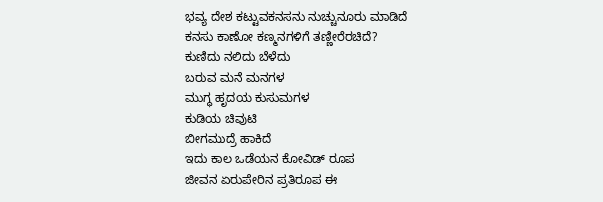ಭವ್ಯ ದೇಶ ಕಟ್ಟುವಕನಸನು ನುಚ್ಚುನೂರು ಮಾಡಿದೆ
ಕನಸು ಕಾಣೋ ಕಣ್ಮನಗಳಿಗೆ ತಣ್ಣೀರೆರಚಿದೆ?
ಕುಣಿದು ನಲಿದು ಬೆಳೆದು
ಬರುವ ಮನೆ ಮನಗಳ
ಮುಗ್ಧ ಹೃದಯ ಕುಸುಮಗಳ
ಕುಡಿಯ ಚಿವುಟಿ
ಬೀಗಮುದ್ರೆ ಹಾಕಿದೆ
ಇದು ಕಾಲ ಒಡೆಯನ ಕೋವಿಡ್ ರೂಪ
ಜೀವನ ಏರುಪೇರಿನ ಪ್ರತಿರೂಪ ಈ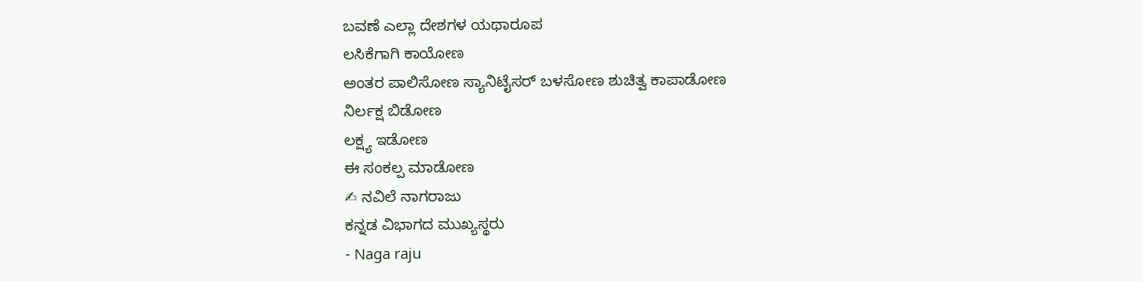ಬವಣೆ ಎಲ್ಲಾ ದೇಶಗಳ ಯಥಾರೂಪ
ಲಸಿಕೆಗಾಗಿ ಕಾಯೋಣ
ಅಂತರ ಪಾಲಿಸೋಣ ಸ್ಯಾನಿಟೈಸರ್ ಬಳಸೋಣ ಶುಚಿತ್ವ ಕಾಪಾಡೋಣ
ನಿರ್ಲಕ್ಷ ಬಿಡೋಣ
ಲಕ್ಷ್ಯ ಇಡೋಣ
ಈ ಸಂಕಲ್ಪ ಮಾಡೋಣ
✍ ನವಿಲೆ ನಾಗರಾಜು
ಕನ್ನಡ ವಿಭಾಗದ ಮುಖ್ಯಸ್ಥರು
- Naga raju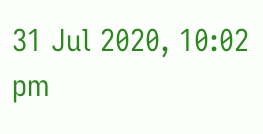31 Jul 2020, 10:02 pm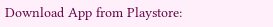Download App from Playstore: